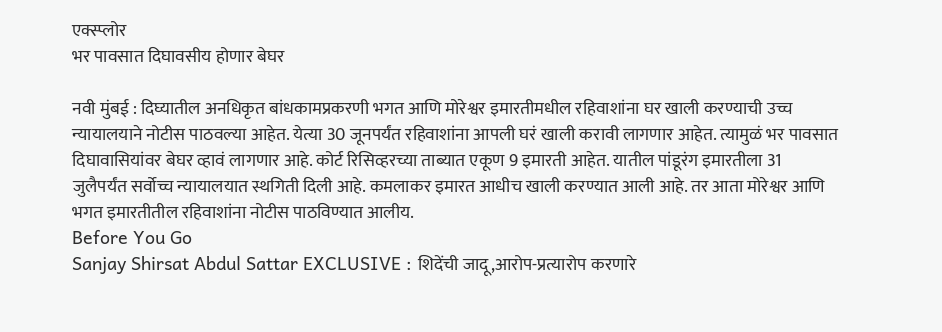एक्स्प्लोर
भर पावसात दिघावसीय होणार बेघर

नवी मुंबई : दिघ्यातील अनधिकृत बांधकामप्रकरणी भगत आणि मोरेश्वर इमारतीमधील रहिवाशांना घर खाली करण्याची उच्च न्यायालयाने नोटीस पाठवल्या आहेत. येत्या 30 जूनपर्यंत रहिवाशांना आपली घरं खाली करावी लागणार आहेत. त्यामुळं भर पावसात दिघावासियांवर बेघर व्हावं लागणार आहे. कोर्ट रिसिव्हरच्या ताब्यात एकूण 9 इमारती आहेत. यातील पांडूरंग इमारतीला 31 जुलैपर्यंत सर्वोच्च न्यायालयात स्थगिती दिली आहे. कमलाकर इमारत आधीच खाली करण्यात आली आहे. तर आता मोरेश्वर आणि भगत इमारतीतील रहिवाशांना नोटीस पाठविण्यात आलीय.
Before You Go
Sanjay Shirsat Abdul Sattar EXCLUSIVE : शिदेंची जादू,आरोप-प्रत्यारोप करणारे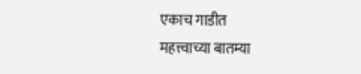एकाच गाडीत
महत्त्वाच्या बातम्या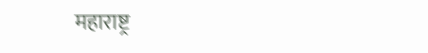महाराष्ट्र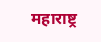महाराष्ट्र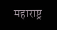महाराष्ट्र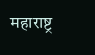महाराष्ट्र